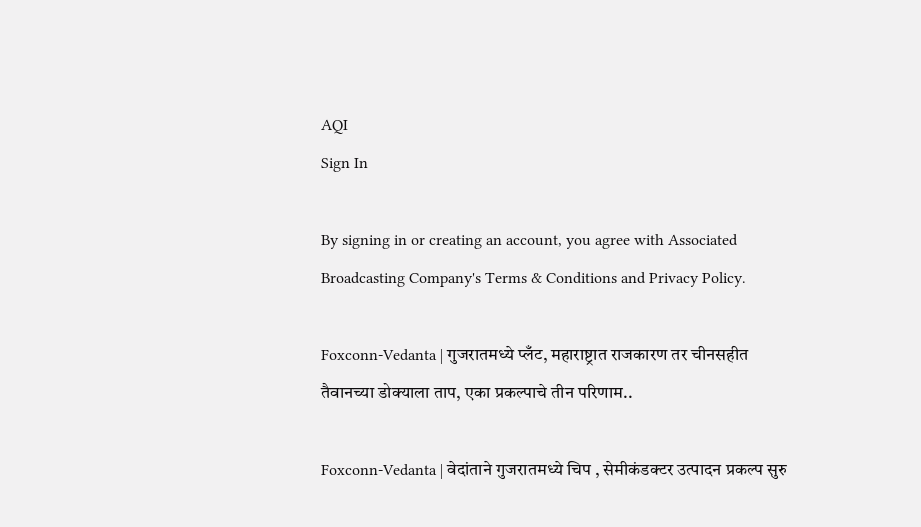AQI
Sign In

By signing in or creating an account, you agree with Associated Broadcasting Company's Terms & Conditions and Privacy Policy.

Foxconn-Vedanta | गुजरातमध्ये प्लँट, महाराष्ट्रात राजकारण तर चीनसहीत तैवानच्या डोक्याला ताप, एका प्रकल्पाचे तीन परिणाम..

Foxconn-Vedanta | वेदांताने गुजरातमध्ये चिप , सेमीकंडक्टर उत्पादन प्रकल्प सुरु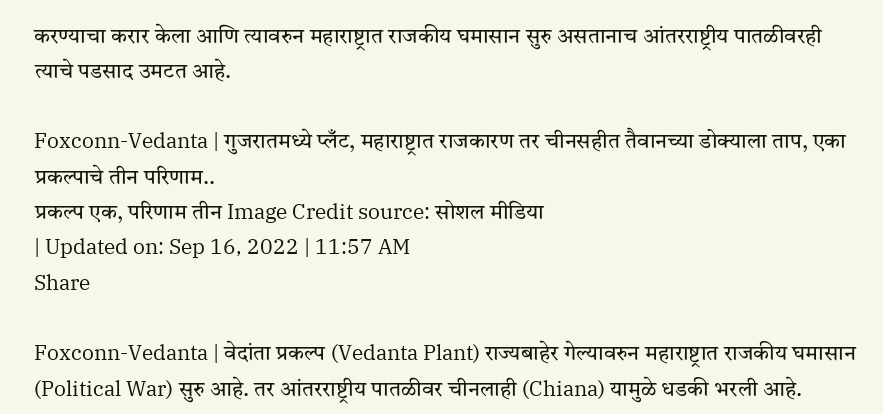करण्याचा करार केला आणि त्यावरुन महाराष्ट्रात राजकीय घमासान सुरु असतानाच आंतरराष्ट्रीय पातळीवरही त्याचे पडसाद उमटत आहे.

Foxconn-Vedanta | गुजरातमध्ये प्लँट, महाराष्ट्रात राजकारण तर चीनसहीत तैवानच्या डोक्याला ताप, एका प्रकल्पाचे तीन परिणाम..
प्रकल्प एक, परिणाम तीन Image Credit source: सोशल मीडिया
| Updated on: Sep 16, 2022 | 11:57 AM
Share

Foxconn-Vedanta | वेदांता प्रकल्प (Vedanta Plant) राज्यबाहेर गेल्यावरुन महाराष्ट्रात राजकीय घमासान (Political War) सुरु आहे. तर आंतरराष्ट्रीय पातळीवर चीनलाही (Chiana) यामुळे धडकी भरली आहे.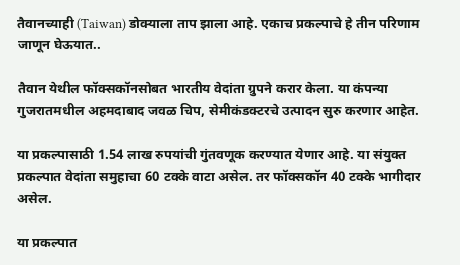तैवानच्याही (Taiwan) डोक्याला ताप झाला आहे. एकाच प्रकल्पाचे हे तीन परिणाम जाणून घेऊयात..

तैवान येथील फॉक्सकॉनसोबत भारतीय वेदांता ग्रुपने करार केला. या कंपन्या गुजरातमधील अहमदाबाद जवळ चिप, सेमीकंडक्टरचे उत्पादन सुरु करणार आहेत.

या प्रकल्पासाठी 1.54 लाख रुपयांची गुंतवणूक करण्यात येणार आहे. या संयुक्त प्रकल्पात वेदांता समुहाचा 60 टक्के वाटा असेल. तर फॉक्सकॉन 40 टक्के भागीदार असेल.

या प्रकल्पात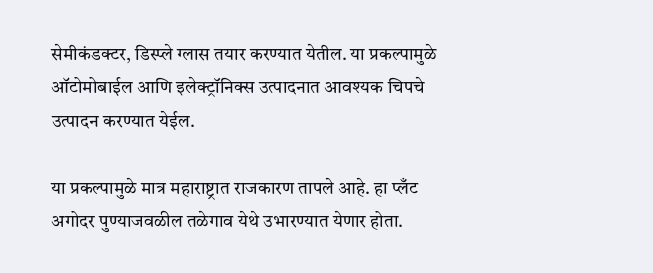सेमीकंडक्टर, डिस्प्ले ग्लास तयार करण्यात येतील. या प्रकल्पामुळे ऑटोमोबाईल आणि इलेक्ट्रॉनिक्स उत्पादनात आवश्यक चिपचे उत्पादन करण्यात येईल.

या प्रकल्पामुळे मात्र महाराष्ट्रात राजकारण तापले आहे. हा प्लँट अगोदर पुण्याजवळील तळेगाव येथे उभारण्यात येणार होता.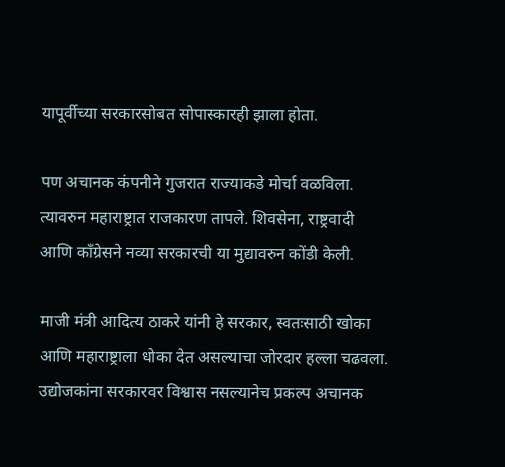यापूर्वीच्या सरकारसोबत सोपास्कारही झाला होता.

पण अचानक कंपनीने गुजरात राज्याकडे मोर्चा वळविला. त्यावरुन महाराष्ट्रात राजकारण तापले. शिवसेना, राष्ट्रवादी आणि काँग्रेसने नव्या सरकारची या मुद्यावरुन कोंडी केली.

माजी मंत्री आदित्य ठाकरे यांनी हे सरकार, स्वतःसाठी खोका आणि महाराष्ट्राला धोका देत असल्याचा जोरदार हल्ला चढवला. उद्योजकांना सरकारवर विश्वास नसल्यानेच प्रकल्प अचानक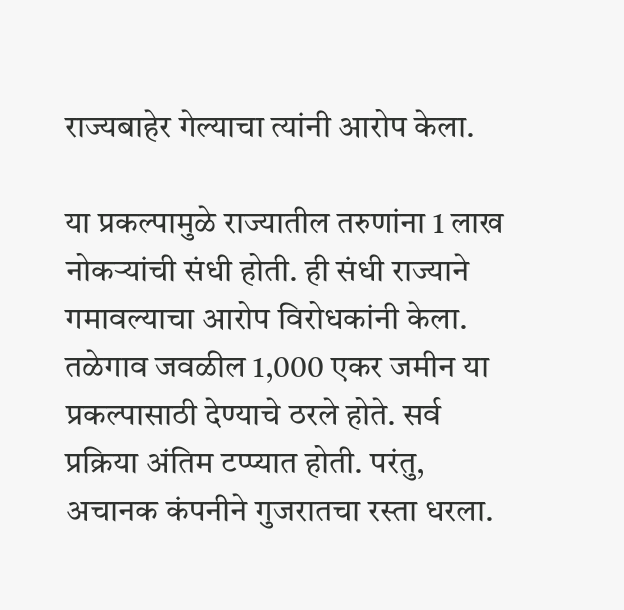राज्यबाहेर गेल्याचा त्यांनी आरोप केला.

या प्रकल्पामुळे राज्यातील तरुणांना 1 लाख नोकऱ्यांची संधी होती. ही संधी राज्याने गमावल्याचा आरोप विरोधकांनी केला. तळेगाव जवळील 1,000 एकर जमीन या प्रकल्पासाठी देण्याचे ठरले होते. सर्व प्रक्रिया अंतिम टप्प्यात होती. परंतु, अचानक कंपनीने गुजरातचा रस्ता धरला.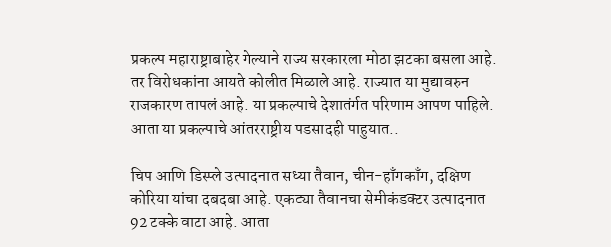प्रकल्प महाराष्ट्राबाहेर गेल्याने राज्य सरकारला मोठा झटका बसला आहे. तर विरोधकांना आयते कोलीत मिळाले आहे. राज्यात या मुद्यावरुन राजकारण तापलं आहे. या प्रकल्पाचे देशातंर्गत परिणाम आपण पाहिले. आता या प्रकल्पाचे आंतरराष्ट्रीय पडसादही पाहुयात..

चिप आणि डिस्प्ले उत्पादनात सध्या तैवान, चीन-हाँगकाँग, दक्षिण कोरिया यांचा दबदबा आहे. एकट्या तैवानचा सेमीकंडक्टर उत्पादनात 92 टक्के वाटा आहे. आता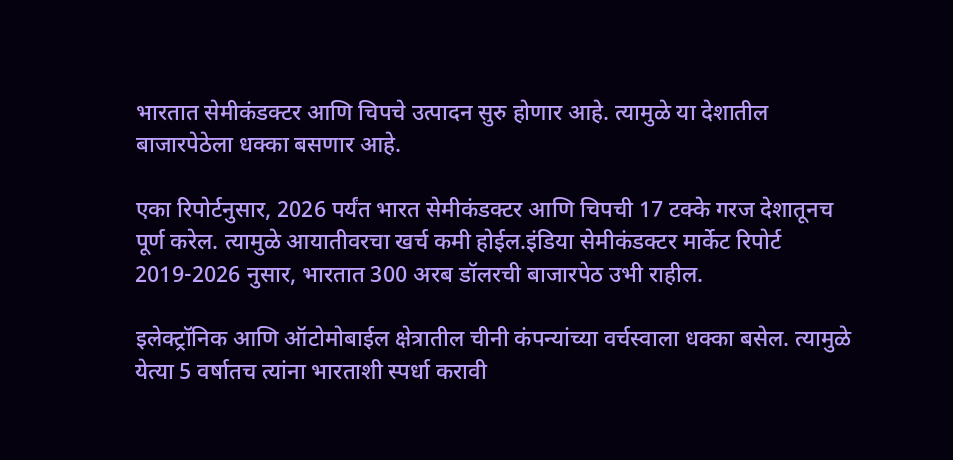भारतात सेमीकंडक्टर आणि चिपचे उत्पादन सुरु होणार आहे. त्यामुळे या देशातील बाजारपेठेला धक्का बसणार आहे.

एका रिपोर्टनुसार, 2026 पर्यंत भारत सेमीकंडक्टर आणि चिपची 17 टक्के गरज देशातूनच पूर्ण करेल. त्यामुळे आयातीवरचा खर्च कमी होईल.इंडिया सेमीकंडक्टर मार्केट रिपोर्ट 2019-2026 नुसार, भारतात 300 अरब डॉलरची बाजारपेठ उभी राहील.

इलेक्ट्रॉनिक आणि ऑटोमोबाईल क्षेत्रातील चीनी कंपन्यांच्या वर्चस्वाला धक्का बसेल. त्यामुळे येत्या 5 वर्षातच त्यांना भारताशी स्पर्धा करावी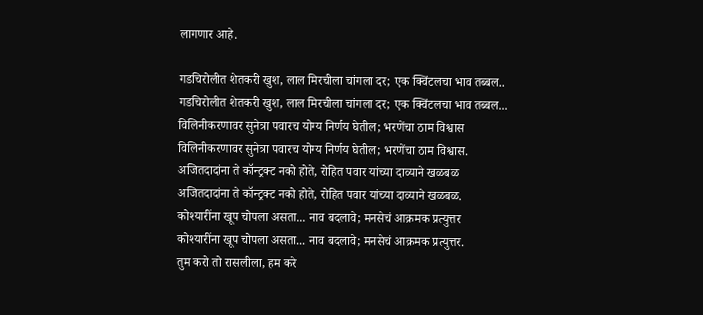लागणार आहे.

गडचिरोलीत शेतकरी खुश, लाल मिरचीला चांगला दर; एक क्विंटलचा भाव तब्बल..
गडचिरोलीत शेतकरी खुश, लाल मिरचीला चांगला दर; एक क्विंटलचा भाव तब्बल...
विलिनीकरणावर सुनेत्रा पवारच योग्य निर्णय घेतील; भरणेंचा ठाम विश्वास
विलिनीकरणावर सुनेत्रा पवारच योग्य निर्णय घेतील; भरणेंचा ठाम विश्वास.
अजितदादांना ते कॉन्ट्रक्ट नको होते, रोहित पवार यांच्या दाव्याने खळबळ
अजितदादांना ते कॉन्ट्रक्ट नको होते, रोहित पवार यांच्या दाव्याने खळबळ.
कोश्यारींना खूप चोपला असता... नाव बदलावे; मनसेचं आक्रमक प्रत्युत्तर
कोश्यारींना खूप चोपला असता... नाव बदलावे; मनसेचं आक्रमक प्रत्युत्तर.
तुम करो तो रासलीला, हम करे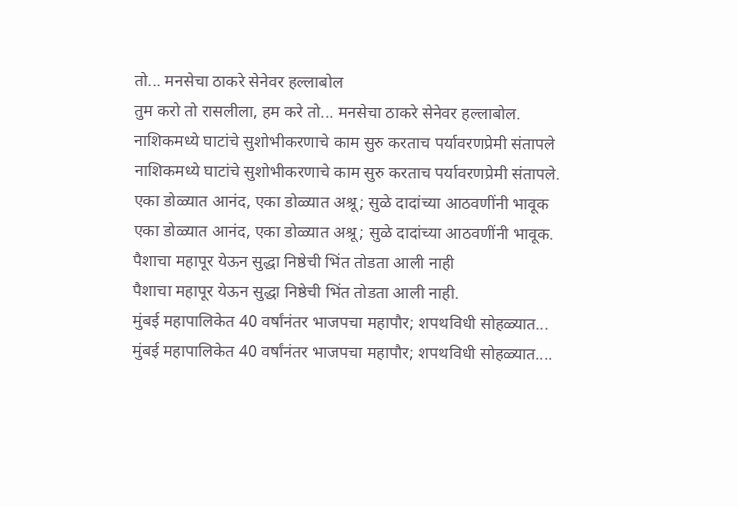तो... मनसेचा ठाकरे सेनेवर हल्लाबोल
तुम करो तो रासलीला, हम करे तो... मनसेचा ठाकरे सेनेवर हल्लाबोल.
नाशिकमध्ये घाटांचे सुशोभीकरणाचे काम सुरु करताच पर्यावरणप्रेमी संतापले
नाशिकमध्ये घाटांचे सुशोभीकरणाचे काम सुरु करताच पर्यावरणप्रेमी संतापले.
एका डोळ्यात आनंद, एका डोळ्यात अश्रू; सुळे दादांच्या आठवणींनी भावूक
एका डोळ्यात आनंद, एका डोळ्यात अश्रू; सुळे दादांच्या आठवणींनी भावूक.
पैशाचा महापूर येऊन सुद्धा निष्ठेची भिंत तोडता आली नाही
पैशाचा महापूर येऊन सुद्धा निष्ठेची भिंत तोडता आली नाही.
मुंबई महापालिकेत 40 वर्षांनंतर भाजपचा महापौर; शपथविधी सोहळ्यात...
मुंबई महापालिकेत 40 वर्षांनंतर भाजपचा महापौर; शपथविधी सोहळ्यात....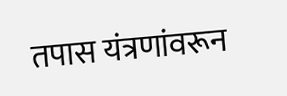तपास यंत्रणांवरून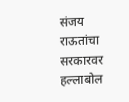संजय राऊतांचा सरकारवर हल्लाबोल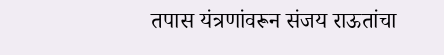तपास यंत्रणांवरून संजय राऊतांचा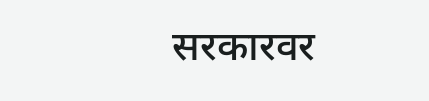सरकारवर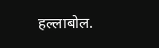हल्लाबोल.